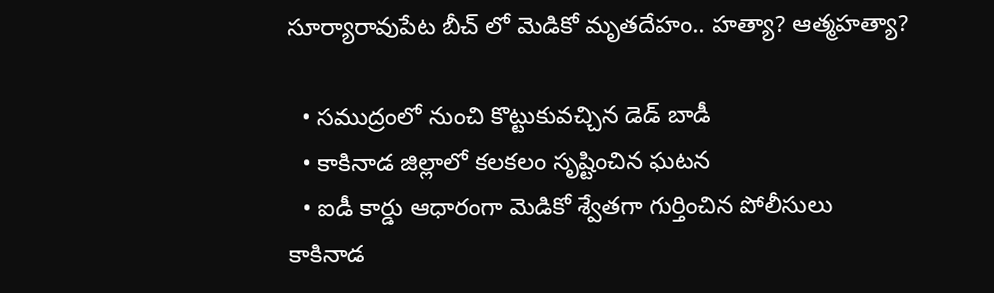సూర్యారావుపేట బీచ్ లో మెడికో మృతదేహం.. హత్యా? ఆత్మహత్యా?

  • సముద్రంలో నుంచి కొట్టుకువచ్చిన డెడ్ బాడీ
  • కాకినాడ జిల్లాలో కలకలం సృష్టించిన ఘటన
  • ఐడీ కార్డు ఆధారంగా మెడికో శ్వేతగా గుర్తించిన పోలీసులు
కాకినాడ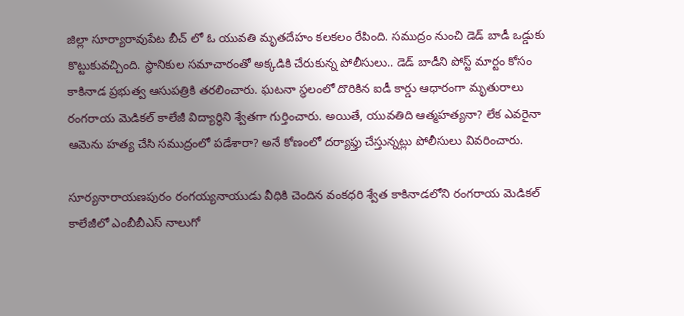జిల్లా సూర్యారావుపేట బీచ్ లో ఓ యువతి మృతదేహం కలకలం రేపింది. సముద్రం నుంచి డెడ్ బాడీ ఒడ్డుకు కొట్టుకువచ్చింది. స్థానికుల సమాచారంతో అక్కడికి చేరుకున్న పోలీసులు.. డెడ్ బాడీని పోస్ట్ మార్టం కోసం కాకినాడ ప్రభుత్వ ఆసుపత్రికి తరలించారు. ఘటనా స్థలంలో దొరికిన ఐడీ కార్డు ఆధారంగా మృతురాలు రంగరాయ మెడికల్ కాలేజీ విద్యార్థిని శ్వేతగా గుర్తించారు. అయితే, యువతిది ఆత్మహత్యనా? లేక ఎవరైనా ఆమెను హత్య చేసి సముద్రంలో పడేశారా? అనే కోణంలో దర్యాఫ్తు చేస్తున్నట్లు పోలీసులు వివరించారు.

సూర్యనారాయణపురం రంగయ్యనాయుడు వీధికి చెందిన వంకధరి శ్వేత కాకినాడలోని రంగరాయ మెడికల్ కాలేజీలో ఎంబీబీఎస్ నాలుగో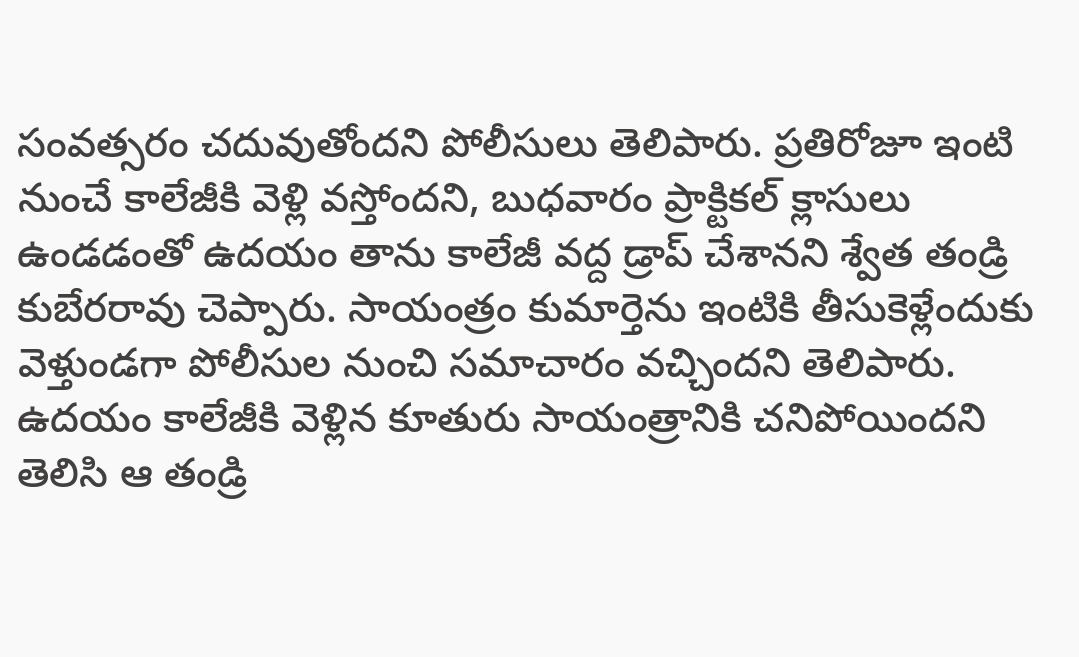సంవత్సరం చదువుతోందని పోలీసులు తెలిపారు. ప్రతిరోజూ ఇంటి నుంచే కాలేజీకి వెళ్లి వస్తోందని, బుధవారం ప్రాక్టికల్ క్లాసులు ఉండడంతో ఉదయం తాను కాలేజీ వద్ద డ్రాప్ చేశానని శ్వేత తండ్రి కుబేరరావు చెప్పారు. సాయంత్రం కుమార్తెను ఇంటికి తీసుకెళ్లేందుకు వెళ్తుండగా పోలీసుల నుంచి సమాచారం వచ్చిందని తెలిపారు. ఉదయం కాలేజీకి వెళ్లిన కూతురు సాయంత్రానికి చనిపోయిందని తెలిసి ఆ తండ్రి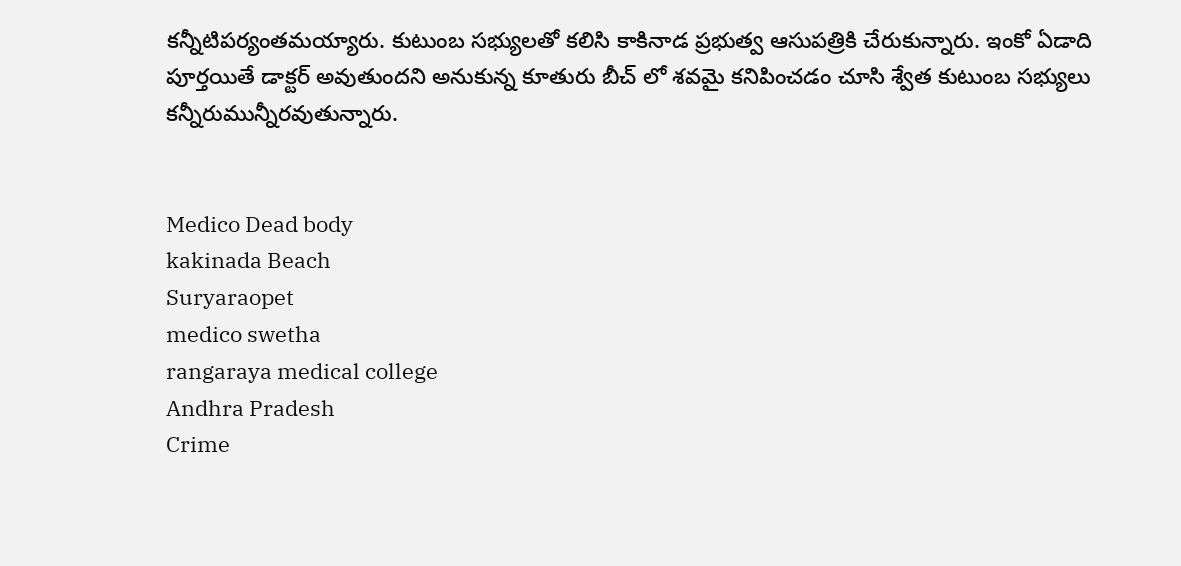కన్నీటిపర్యంతమయ్యారు. కుటుంబ సభ్యులతో కలిసి కాకినాడ ప్రభుత్వ ఆసుపత్రికి చేరుకున్నారు. ఇంకో ఏడాది పూర్తయితే డాక్టర్ అవుతుందని అనుకున్న కూతురు బీచ్ లో శవమై కనిపించడం చూసి శ్వేత కుటుంబ సభ్యులు కన్నీరుమున్నీరవుతున్నారు.


Medico Dead body
kakinada Beach
Suryaraopet
medico swetha
rangaraya medical college
Andhra Pradesh
Crime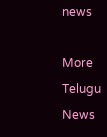news

More Telugu News